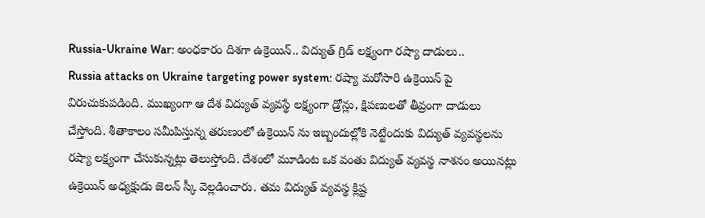Russia-Ukraine War: అంధకారం దిశగా ఉక్రెయిన్.. విద్యుత్ గ్రిడ్ లక్ష్యంగా రష్యా దాడులు..
Russia attacks on Ukraine targeting power system: రష్యా మరోసారి ఉక్రెయిన్ పై విరుచుకుపడింది. ముఖ్యంగా ఆ దేశ విద్యుత్ వ్యవస్థే లక్ష్యంగా డ్రోన్లు, క్షిపణులతో తీవ్రంగా దాడులు చేస్తోంది. శీతాకాలం సమీపిస్తున్న తరుణంలో ఉక్రెయిన్ ను ఇబ్బందుల్లోకి నెట్టేందుకు విద్యుత్ వ్యవస్థలను రష్యా లక్ష్యంగా చేసుకున్నట్లు తెలుస్తోంది. దేశంలో మూడింట ఒక వంతు విద్యుత్ వ్యవస్థ నాశనం అయినట్లు ఉక్రెయిన్ అధ్యక్షుడు జెలన్ స్కీ వెల్లడించారు. తమ విద్యుత్ వ్యవస్థ క్లిష్ట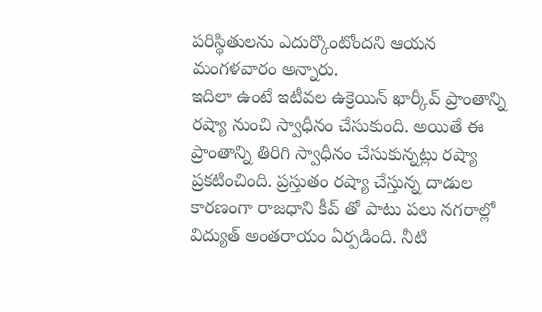పరిస్థితులను ఎదుర్కొంటోందని ఆయన మంగళవారం అన్నారు.
ఇదిలా ఉంటే ఇటీవల ఉక్రెయిన్ ఖార్కీవ్ ప్రాంతాన్ని రష్యా నుంచి స్వాధీనం చేసుకుంది. అయితే ఈ ప్రాంతాన్ని తిరిగి స్వాధీనం చేసుకున్నట్లు రష్యా ప్రకటించింది. ప్రస్తుతం రష్యా చేస్తున్న దాడుల కారణంగా రాజధాని కీవ్ తో పాటు పలు నగరాల్లో విద్యుత్ అంతరాయం ఏర్పడింది. నీటి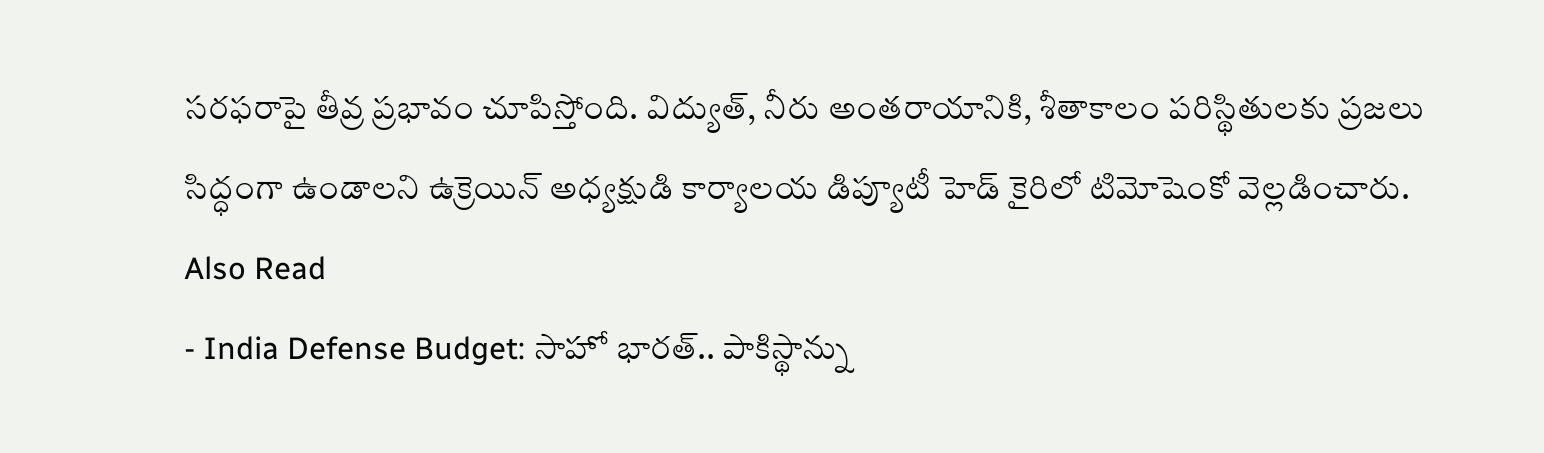సరఫరాపై తీవ్ర ప్రభావం చూపిస్తోంది. విద్యుత్, నీరు అంతరాయానికి, శీతాకాలం పరిస్థితులకు ప్రజలు సిద్ధంగా ఉండాలని ఉక్రెయిన్ అధ్యక్షుడి కార్యాలయ డిప్యూటీ హెడ్ కైరిలో టిమోషెంకో వెల్లడించారు.
Also Read
- India Defense Budget: సాహో భారత్.. పాకిస్థాన్ను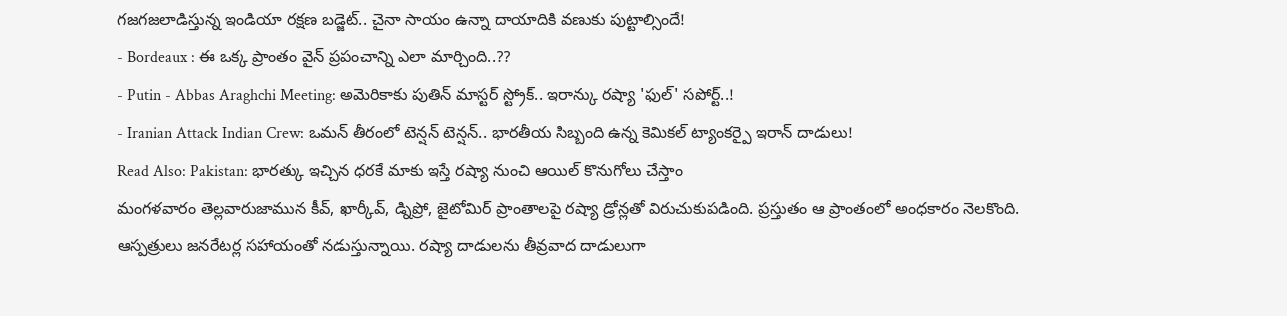గజగజలాడిస్తున్న ఇండియా రక్షణ బడ్జెట్.. చైనా సాయం ఉన్నా దాయాదికి వణుకు పుట్టాల్సిందే!
- Bordeaux : ఈ ఒక్క ప్రాంతం వైన్ ప్రపంచాన్ని ఎలా మార్చింది..??
- Putin - Abbas Araghchi Meeting: అమెరికాకు పుతిన్ మాస్టర్ స్ట్రోక్.. ఇరాన్కు రష్యా 'ఫుల్' సపోర్ట్..!
- Iranian Attack Indian Crew: ఒమన్ తీరంలో టెన్షన్ టెన్షన్.. భారతీయ సిబ్బంది ఉన్న కెమికల్ ట్యాంకర్పై ఇరాన్ దాడులు!
Read Also: Pakistan: భారత్కు ఇచ్చిన ధరకే మాకు ఇస్తే రష్యా నుంచి ఆయిల్ కొనుగోలు చేస్తాం
మంగళవారం తెల్లవారుజామున కీవ్, ఖార్కీవ్, డ్నిప్రో, జైటోమిర్ ప్రాంతాలపై రష్యా డ్రోన్లతో విరుచుకుపడింది. ప్రస్తుతం ఆ ప్రాంతంలో అంధకారం నెలకొంది. ఆస్పత్రులు జనరేటర్ల సహాయంతో నడుస్తున్నాయి. రష్యా దాడులను తీవ్రవాద దాడులుగా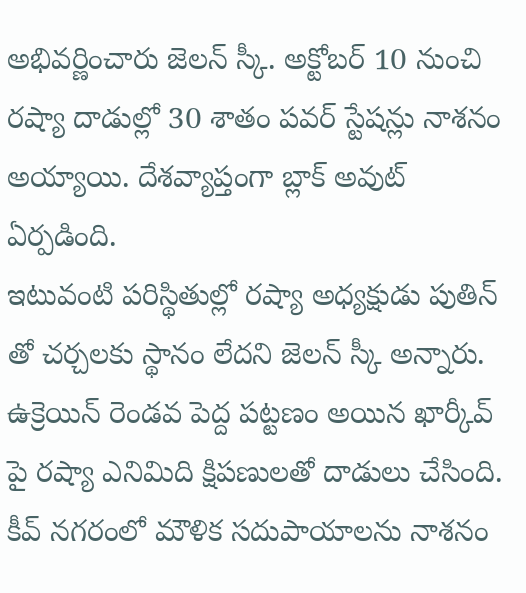అభివర్ణించారు జెలన్ స్కీ. అక్టోబర్ 10 నుంచి రష్యా దాడుల్లో 30 శాతం పవర్ స్టేషన్లు నాశనం అయ్యాయి. దేశవ్యాప్తంగా బ్లాక్ అవుట్ ఏర్పడింది.
ఇటువంటి పరిస్థితుల్లో రష్యా అధ్యక్షుడు పుతిన్ తో చర్చలకు స్థానం లేదని జెలన్ స్కీ అన్నారు. ఉక్రెయిన్ రెండవ పెద్ద పట్టణం అయిన ఖార్కీవ్ పై రష్యా ఎనిమిది క్షిపణులతో దాడులు చేసింది. కీవ్ నగరంలో మౌళిక సదుపాయాలను నాశనం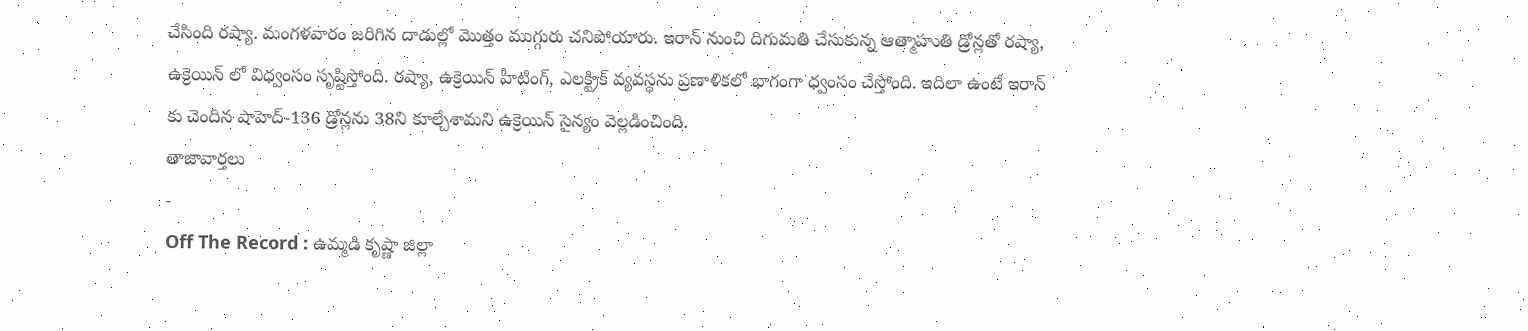చేసింది రష్యా. మంగళవారం జరిగిన దాడుల్లో మొత్తం ముగ్గురు చనిపోయారు. ఇరాన్ నుంచి దిగుమతి చేసుకున్న ఆత్మాహుతి డ్రోన్లతో రష్యా, ఉక్రెయిన్ లో విధ్వంసం సృష్టిస్తోంది. రష్యా, ఉక్రెయిన్ హీటింగ్, ఎలక్ట్రిక్ వ్యవస్థను ప్రణాళికలో భాగంగా ధ్వంసం చేస్తోంది. ఇదిలా ఉంటే ఇరాన్ కు చెందిన షాహెద్-136 డ్రోన్లను 38ని కూల్చేశామని ఉక్రెయిన్ సైన్యం వెల్లడించింది.
తాజావార్తలు
-
Off The Record : ఉమ్మడి కృష్ణా జిల్లా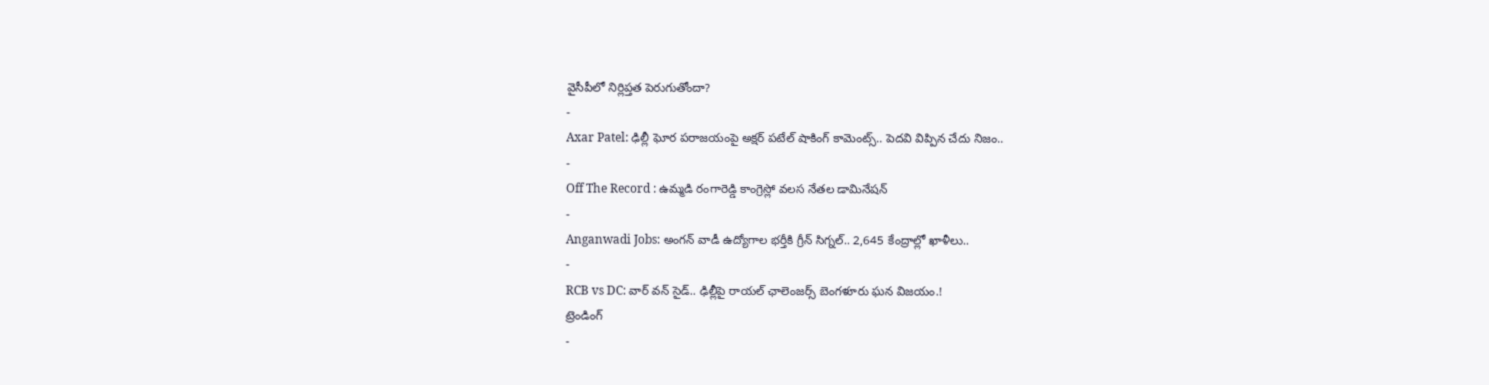వైసీపీలో నిర్లిప్తత పెరుగుతోందా?
-
Axar Patel: ఢిల్లీ ఘోర పరాజయంపై అక్షర్ పటేల్ షాకింగ్ కామెంట్స్.. పెదవి విప్పిన చేదు నిజం..
-
Off The Record : ఉమ్మడి రంగారెడ్డి కాంగ్రెస్లో వలస నేతల డామినేషన్
-
Anganwadi Jobs: అంగన్ వాడీ ఉద్యోగాల భర్తీకి గ్రీన్ సిగ్నల్.. 2,645 కేంద్రాల్లో ఖాళీలు..
-
RCB vs DC: వార్ వన్ సైడ్.. ఢిల్లీపై రాయల్ ఛాలెంజర్స్ బెంగళూరు ఘన విజయం.!
ట్రెండింగ్
-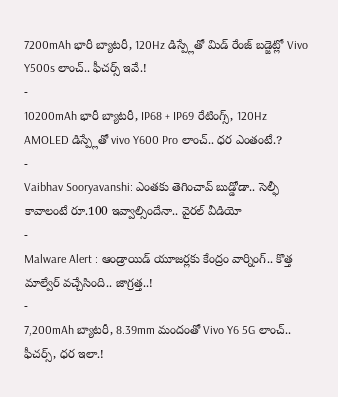7200mAh భారీ బ్యాటరీ, 120Hz డిస్ప్లేతో మిడ్ రేంజ్ బడ్జెట్లో Vivo Y500s లాంచ్.. ఫీచర్స్ ఇవే.!
-
10200mAh భారీ బ్యాటరీ, IP68 + IP69 రేటింగ్స్, 120Hz AMOLED డిస్ప్లేతో vivo Y600 Pro లాంచ్.. ధర ఎంతంటే.?
-
Vaibhav Sooryavanshi: ఎంతకు తెగించావ్ బుడ్డోడా.. సెల్ఫీ కావాలంటే రూ.100 ఇవ్వాల్సిందేనా.. వైరల్ వీడియో
-
Malware Alert : ఆండ్రాయిడ్ యూజర్లకు కేంద్రం వార్నింగ్.. కొత్త మాల్వేర్ వచ్చేసింది.. జాగ్రత్త..!
-
7,200mAh బ్యాటరీ, 8.39mm మందంతో Vivo Y6 5G లాంచ్.. ఫీచర్స్, ధర ఇలా.!